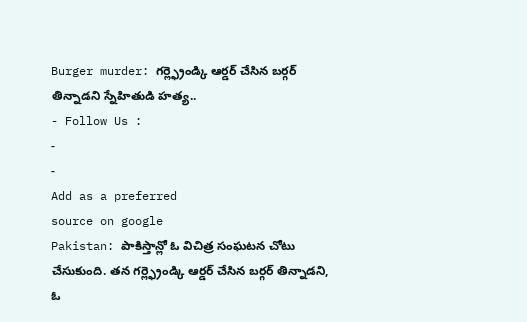Burger murder: గర్ల్ఫ్రెండ్కి ఆర్డర్ చేసిన బర్గర్ తిన్నాడని స్నేహితుడి హత్య..
- Follow Us :
-
-
Add as a preferred
source on google
Pakistan: పాకిస్తాన్లో ఓ విచిత్ర సంఘటన చోటు చేసుకుంది. తన గర్ల్ఫ్రెండ్కి ఆర్డర్ చేసిన బర్గర్ తిన్నాడని, ఓ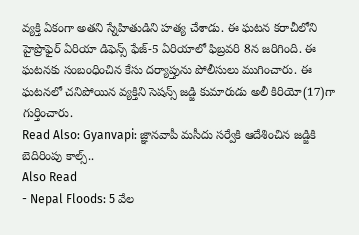వ్యక్తి ఏకంగా అతని స్నేహితుడిని హత్య చేశాడు. ఈ ఘటన కరాచీలోని హైప్రొఫైర్ ఏరియా డిఫెన్స్ ఫేజ్-5 ఏరియాలో ఫిబ్రవరి 8న జరిగింది. ఈ ఘటనకు సంబంధించిన కేసు దర్యాప్తును పోలీసులు ముగించారు. ఈ ఘటనలో చనిపోయిన వ్యక్తిని సెషన్స్ జడ్జి కుమారుడు అలీ కిరియో(17)గా గుర్తించారు.
Read Also: Gyanvapi: జ్ఞానవాపీ మసీదు సర్వేకి ఆదేశించిన జడ్జికి బెదిరింపు కాల్స్..
Also Read
- Nepal Floods: 5 వేల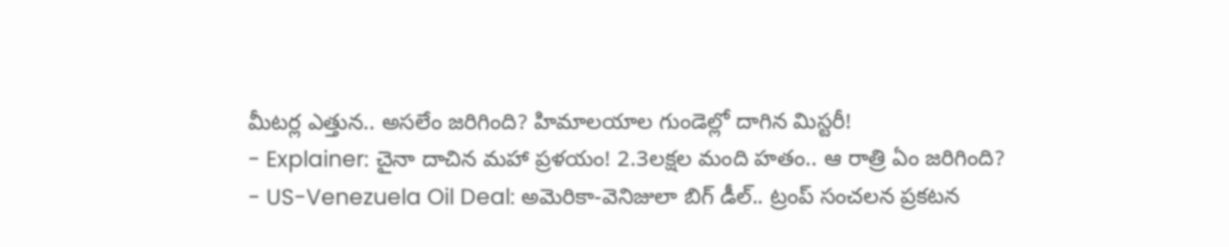మీటర్ల ఎత్తున.. అసలేం జరిగింది? హిమాలయాల గుండెల్లో దాగిన మిస్టరీ!
- Explainer: చైనా దాచిన మహా ప్రళయం! 2.3లక్షల మంది హతం.. ఆ రాత్రి ఏం జరిగింది?
- US-Venezuela Oil Deal: అమెరికా-వెనిజులా బిగ్ డీల్.. ట్రంప్ సంచలన ప్రకటన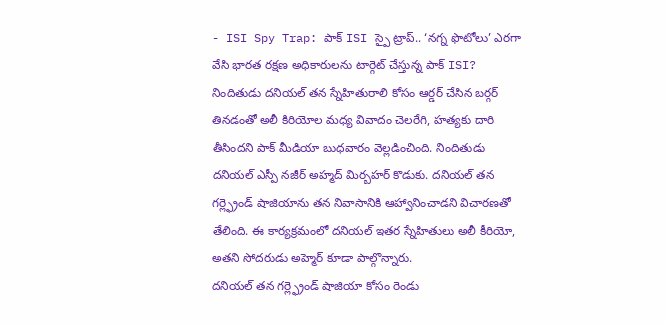- ISI Spy Trap: పాక్ ISI స్పై ట్రాప్.. ‘నగ్న ఫొటోలు’ ఎరగా వేసి భారత రక్షణ అధికారులను టార్గెట్ చేస్తున్న పాక్ ISI?
నిందితుడు దనియల్ తన స్నేహితురాలి కోసం ఆర్డర్ చేసిన బర్గర్ తినడంతో అలీ కిరియోల మధ్య వివాదం చెలరేగి, హత్యకు దారి తీసిందని పాక్ మీడియా బుధవారం వెల్లడించింది. నిందితుడు దనియల్ ఎస్పీ నజీర్ అహ్మద్ మిర్బహర్ కొడుకు. దనియల్ తన గర్ల్ఫ్రెండ్ షాజియాను తన నివాసానికి ఆహ్వానించాడని విచారణతో తేలింది. ఈ కార్యక్రమంలో దనియల్ ఇతర స్నేహితులు అలీ కీరియో, అతని సోదరుడు అహ్మెర్ కూడా పాల్గొన్నారు.
దనియల్ తన గర్ల్ఫ్రెండ్ షాజియా కోసం రెండు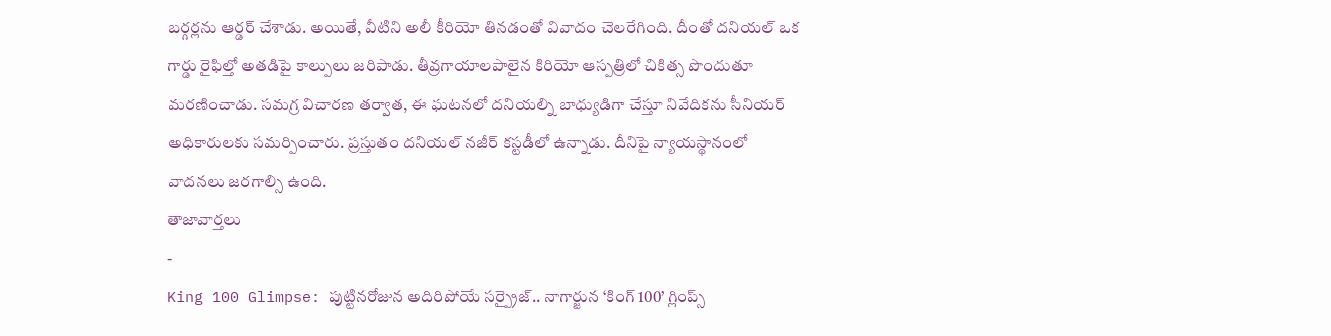బర్గర్లను ఆర్డర్ చేశాడు. అయితే, వీటిని అలీ కీరియో తినడంతో వివాదం చెలరేగింది. దీంతో దనియల్ ఒక గార్డు రైఫిల్తో అతడిపై కాల్పులు జరిపాడు. తీవ్రగాయాలపాలైన కిరియో ఆస్పత్రిలో చికిత్స పొందుతూ మరణించాడు. సమగ్ర విచారణ తర్వాత, ఈ ఘటనలో దనియల్ని బాధ్యుడిగా చేస్తూ నివేదికను సీనియర్ అధికారులకు సమర్పించారు. ప్రస్తుతం దనియల్ నజీర్ కస్టడీలో ఉన్నాడు. దీనిపై న్యాయస్థానంలో వాదనలు జరగాల్సి ఉంది.
తాజావార్తలు
-
King 100 Glimpse: పుట్టినరోజున అదిరిపోయే సర్ప్రైజ్.. నాగార్జున ‘కింగ్ 100’ గ్లింప్స్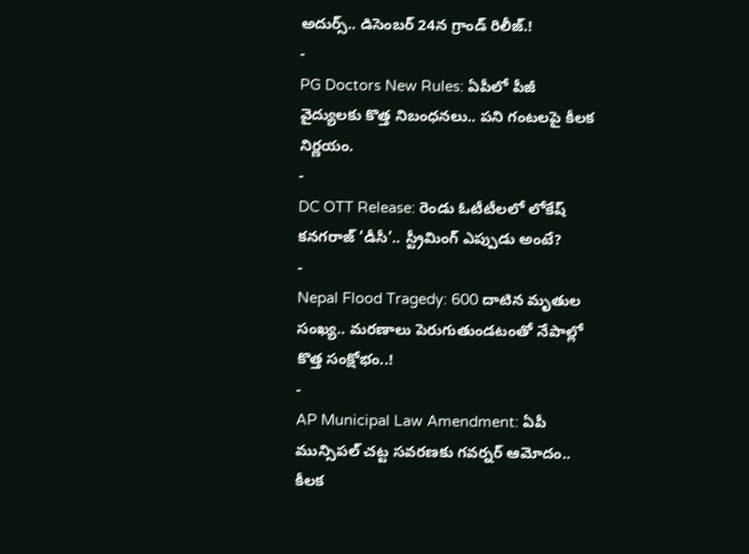అదుర్స్.. డిసెంబర్ 24న గ్రాండ్ రిలీజ్.!
-
PG Doctors New Rules: ఏపీలో పీజీ వైద్యులకు కొత్త నిబంధనలు.. పని గంటలపై కీలక నిర్ణయం.
-
DC OTT Release: రెండు ఓటీటీలలో లోకేష్ కనగరాజ్ ‘డీసీ’.. స్ట్రీమింగ్ ఎప్పుడు అంటే?
-
Nepal Flood Tragedy: 600 దాటిన మృతుల సంఖ్య.. మరణాలు పెరుగుతుండటంతో నేపాల్లో కొత్త సంక్షోభం..!
-
AP Municipal Law Amendment: ఏపీ మున్సిపల్ చట్ట సవరణకు గవర్నర్ ఆమోదం.. కీలక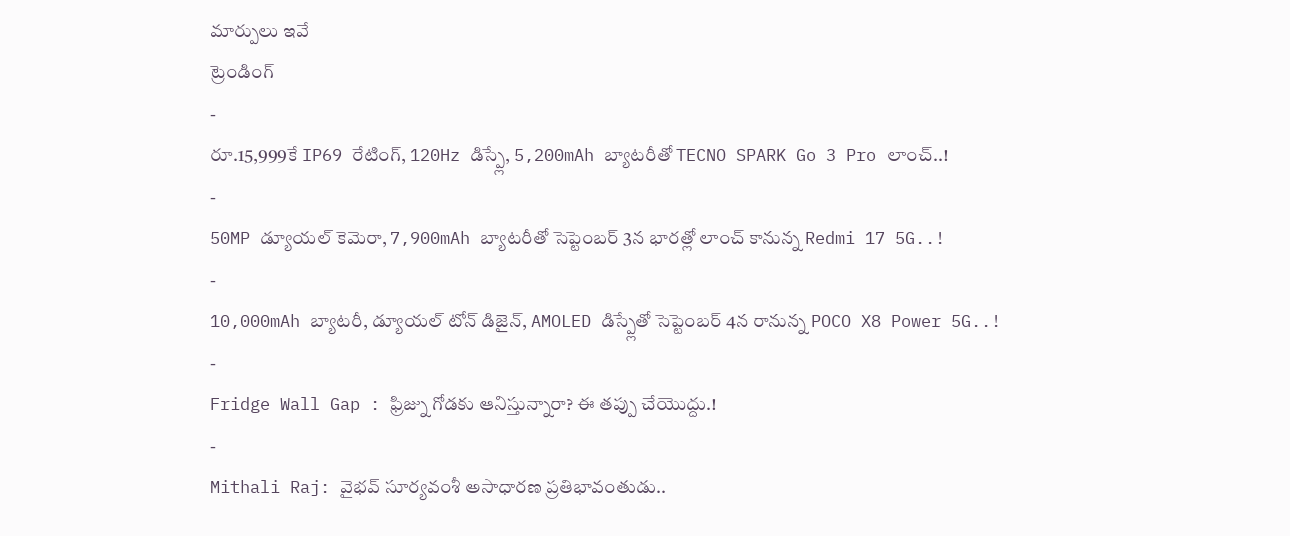మార్పులు ఇవే
ట్రెండింగ్
-
రూ.15,999కే IP69 రేటింగ్, 120Hz డిస్ప్లే, 5,200mAh బ్యాటరీతో TECNO SPARK Go 3 Pro లాంచ్..!
-
50MP డ్యూయల్ కెమెరా, 7,900mAh బ్యాటరీతో సెప్టెంబర్ 3న భారత్లో లాంచ్ కానున్న Redmi 17 5G..!
-
10,000mAh బ్యాటరీ, డ్యూయల్ టోన్ డిజైన్, AMOLED డిస్ప్లేతో సెప్టెంబర్ 4న రానున్న POCO X8 Power 5G..!
-
Fridge Wall Gap : ఫ్రిజ్ను గోడకు ఆనిస్తున్నారా? ఈ తప్పు చేయొద్దు.!
-
Mithali Raj: వైభవ్ సూర్యవంశీ అసాధారణ ప్రతిభావంతుడు..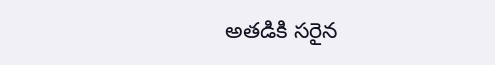అతడికి సరైన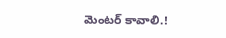మెంటర్ కావాలి.!